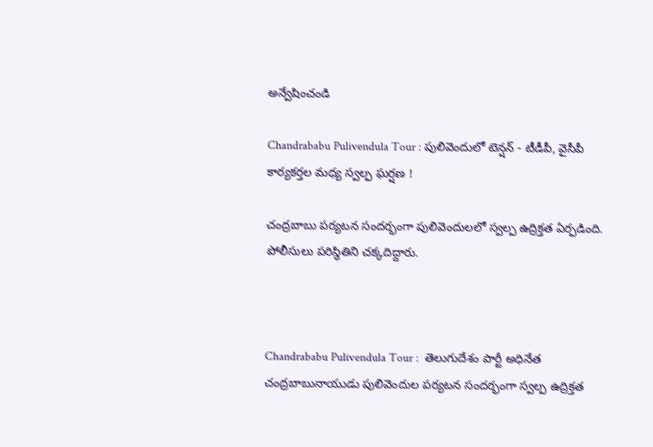అన్వేషించండి

Chandrababu Pulivendula Tour : పులివెందులో టెన్షన్ - టీడీపీ, వైసీపీ కార్యకర్తల మధ్య స్వల్ప ఘర్షణ !

చంద్రబాబు పర్యటన సందర్భంగా పులివెందులలో స్వల్ప ఉద్రిక్తత ఏర్పడింది. పోలీసులు పరిస్థితిని చక్కదిద్దారు.



Chandrababu Pulivendula Tour :  తెలుగుదేశం పార్టీ అధినేత చంద్రబాబునాయుడు పులివెందుల పర్యటన సందర్భంగా స్వల్ప ఉద్రిక్తత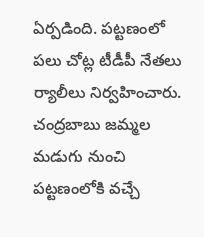ఏర్పడింది. పట్టణంలో పలు చోట్ల టీడీపీ నేతలు ర్యాలీలు నిర్వహించారు. చంద్రబాబు జమ్మల మడుగు నుంచి పట్టణంలోకి వచ్చే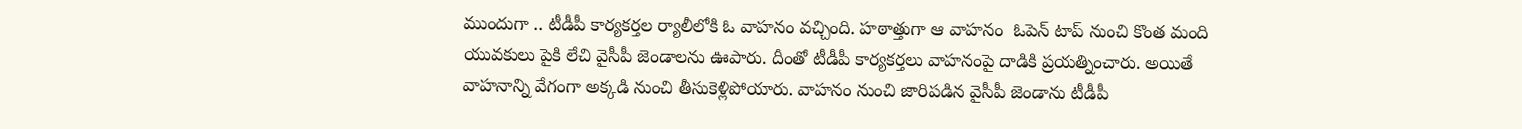ముందుగా .. టీడీపీ కార్యకర్తల ర్యాలీలోకి ఓ వాహనం వచ్చింది. హఠాత్తుగా ఆ వాహనం  ఓపెన్ టాప్ నుంచి కొంత మంది యువకులు పైకి లేచి వైసీపీ జెండాలను ఊపారు. దీంతో టీడీపీ కార్యకర్తలు వాహనంపై దాడికి ప్రయత్నించారు. అయితే వాహనాన్ని వేగంగా అక్కడి నుంచి తీసుకెళ్లిపోయారు. వాహనం నుంచి జారిపడిన వైసీపీ జెండాను టీడీపీ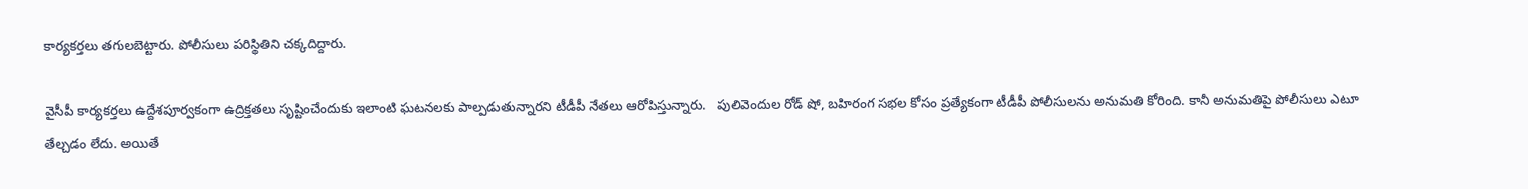కార్యకర్తలు తగులబెట్టారు. పోలీసులు పరిస్థితిని చక్కదిద్దారు.

వైసీపీ కార్యకర్తలు ఉద్దేశపూర్వకంగా ఉద్రిక్తతలు సృష్టించేందుకు ఇలాంటి ఘటనలకు పాల్పడుతున్నారని టీడీపీ నేతలు ఆరోపిస్తున్నారు.   పులివెందుల రోడ్ షో, బహిరంగ సభల కోసం ప్రత్యేకంగా టీడీపీ పోలీసులను అనుమతి కోరింది. కానీ అనుమతిపై పోలీసులు ఎటూ తేల్చడం లేదు. అయితే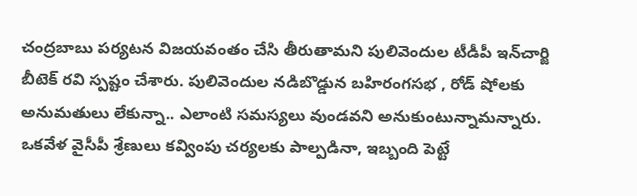చంద్రబాబు పర్యటన విజయవంతం చేసి తీరుతామని పులివెందుల టీడీపీ ఇన్‌చార్జి బీటెక్ రవి స్పష్టం చేశారు. పులివెందుల నడిబొడ్డున బహిరంగసభ , రోడ్ షోలకు అనుమతులు లేకున్నా.. ఎలాంటి సమస్యలు వుండవని అనుకుంటున్నామన్నారు. ఒకవేళ వైసీపీ శ్రేణులు కవ్వింపు చర్యలకు పాల్పడినా, ఇబ్బంది పెట్టే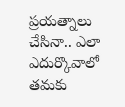ప్రయత్నాలు చేసినా.. ఎలా ఎదుర్కొవాలో తమకు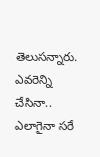తెలుసన్నారు. ఎవరెన్ని చేసినా.. ఎలాగైనా సరే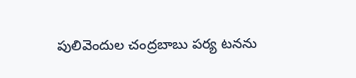పులివెందుల చంద్రబాబు పర్య టనను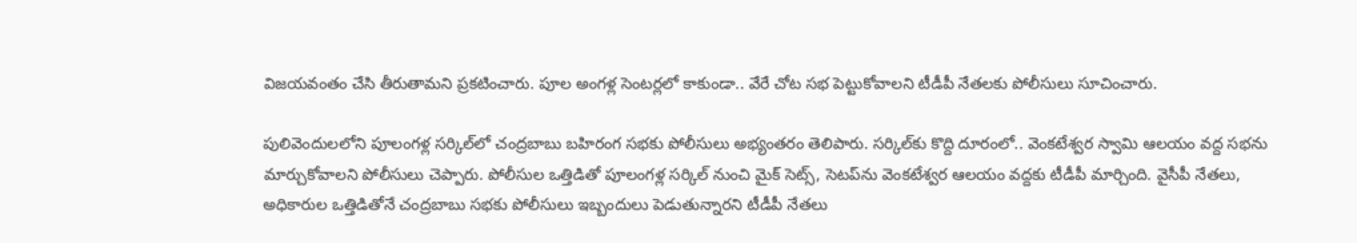విజయవంతం చేసి తీరుతామని ప్రకటించారు. పూల అంగళ్ల సెంటర్లలో కాకుండా.. వేరే చోట సభ పెట్టుకోవాలని టీడీపీ నేతలకు పోలీసులు సూచించారు.

పులివెందులలోని పూలంగళ్ల సర్కిల్‌లో చంద్రబాబు బహిరంగ సభకు పోలీసులు అభ్యంతరం తెలిపారు. సర్కిల్‌కు కొద్ది దూరంలో.. వెంకటేశ్వర స్వామి ఆలయం వద్ద సభను మార్చుకోవాలని పోలీసులు చెప్పారు. పోలీసుల ఒత్తిడితో పూలంగళ్ల సర్కిల్ నుంచి మైక్ సెట్స్, సెటప్‌ను వెంకటేశ్వర ఆలయం వద్దకు టీడీపీ మార్చింది. వైసీపీ నేతలు, అధికారుల ఒత్తిడితోనే చంద్రబాబు సభకు పోలీసులు ఇబ్బందులు పెడుతున్నారని టీడీపీ నేతలు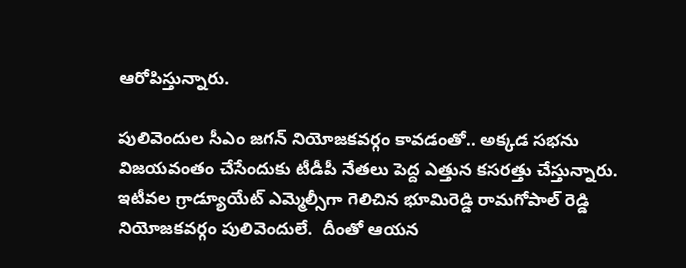ఆరోపిస్తున్నారు.

పులివెందుల సీఎం జగన్ నియోజకవర్గం కావడంతో.. అక్కడ సభను విజయవంతం చేసేందుకు టీడీపీ నేతలు పెద్ద ఎత్తున కసరత్తు చేస్తున్నారు. ఇటీవల గ్రాడ్యూయేట్ ఎమ్మెల్సీగా గెలిచిన భూమిరెడ్డి రామగోపాల్ రెడ్డి నియోజకవర్గం పులివెందులే.  దీంతో ఆయన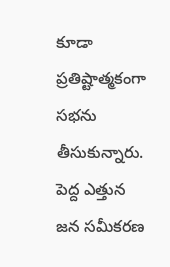కూడా ప్రతిష్టాత్మకంగా సభను తీసుకున్నారు. పెద్ద ఎత్తున జన సమీకరణ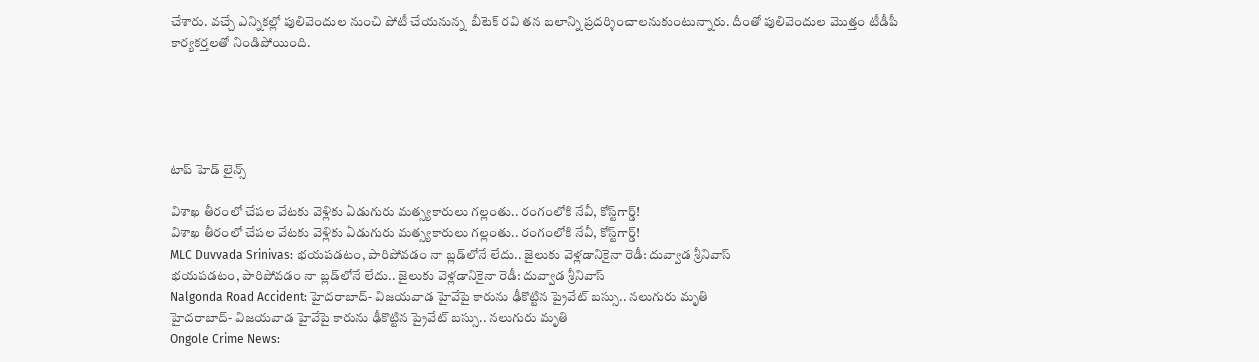చేశారు. వచ్చే ఎన్నికల్లో పులివెందుల నుంచి పోటీ చేయనున్న  బీటెక్ రవి తన బలాన్ని ప్రదర్శించాలనుకుంటున్నారు. దీంతో పులివెందుల మొత్తం టీడీపీ కార్యకర్తలతో నిండిపోయింది.





టాప్ హెడ్ లైన్స్

విశాఖ తీరంలో చేపల వేటకు వెళ్లికు ఏడుగురు మత్స్యకారులు గల్లంతు.. రంగంలోకి నేవీ, కోస్ట్‌గార్డ్!
విశాఖ తీరంలో చేపల వేటకు వెళ్లికు ఏడుగురు మత్స్యకారులు గల్లంతు.. రంగంలోకి నేవీ, కోస్ట్‌గార్డ్!
MLC Duvvada Srinivas: భయపడటం, పారిపోవడం నా బ్లడ్‌లోనే లేదు.. జైలుకు వెళ్లడానికైనా రెడీ: దువ్వాడ శ్రీనివాస్
భయపడటం, పారిపోవడం నా బ్లడ్‌లోనే లేదు.. జైలుకు వెళ్లడానికైనా రెడీ: దువ్వాడ శ్రీనివాస్
Nalgonda Road Accident: హైదరాబాద్- విజయవాడ హైవేపై కారును ఢీకొట్టిన ప్రైవేట్ బస్సు.. నలుగురు మృతి
హైదరాబాద్- విజయవాడ హైవేపై కారును ఢీకొట్టిన ప్రైవేట్ బస్సు.. నలుగురు మృతి
Ongole Crime News: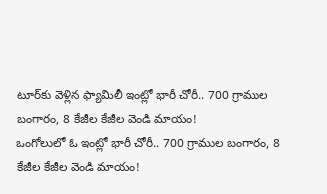టూర్‌కు వెళ్లిన ఫ్యామిలీ ఇంట్లో భారీ చోరీ.. 700 గ్రాముల బంగారం, 8 కేజీల కేజీల వెండి మాయం!
ఒంగోలులో ఓ ఇంట్లో భారీ చోరీ.. 700 గ్రాముల బంగారం, 8 కేజీల కేజీల వెండి మాయం!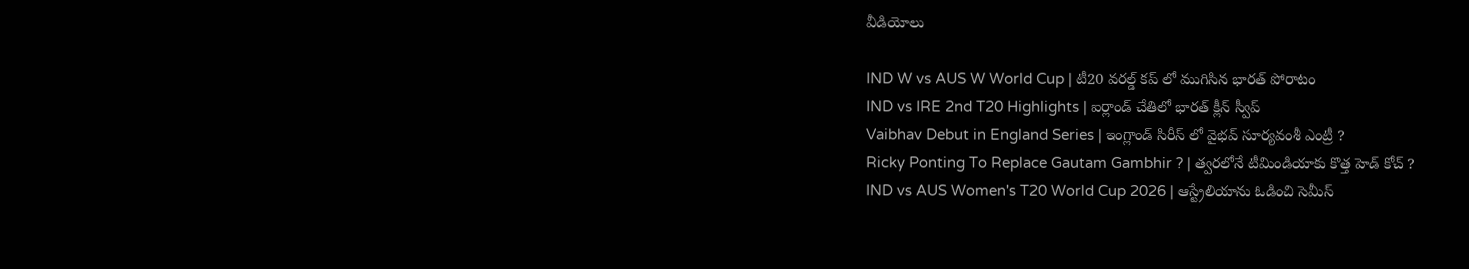వీడియోలు

IND W vs AUS W World Cup | టీ20 వరల్డ్ కప్ లో ముగిసిన భారత్ పోరాటం
IND vs IRE 2nd T20 Highlights | ఐర్లాండ్ చేతిలో భారత్ క్లీన్ స్వీప్
Vaibhav Debut in England Series | ఇంగ్లాండ్ సిరీస్ లో వైభవ్ సూర్యవంశీ ఎంట్రీ ?
Ricky Ponting To Replace Gautam Gambhir ? | త్వరలోనే టీమిండియాకు కొత్త హెడ్ కోచ్ ?
IND vs AUS Women's T20 World Cup 2026 | ఆస్ట్రేలియాను ఓడించి సెమీస్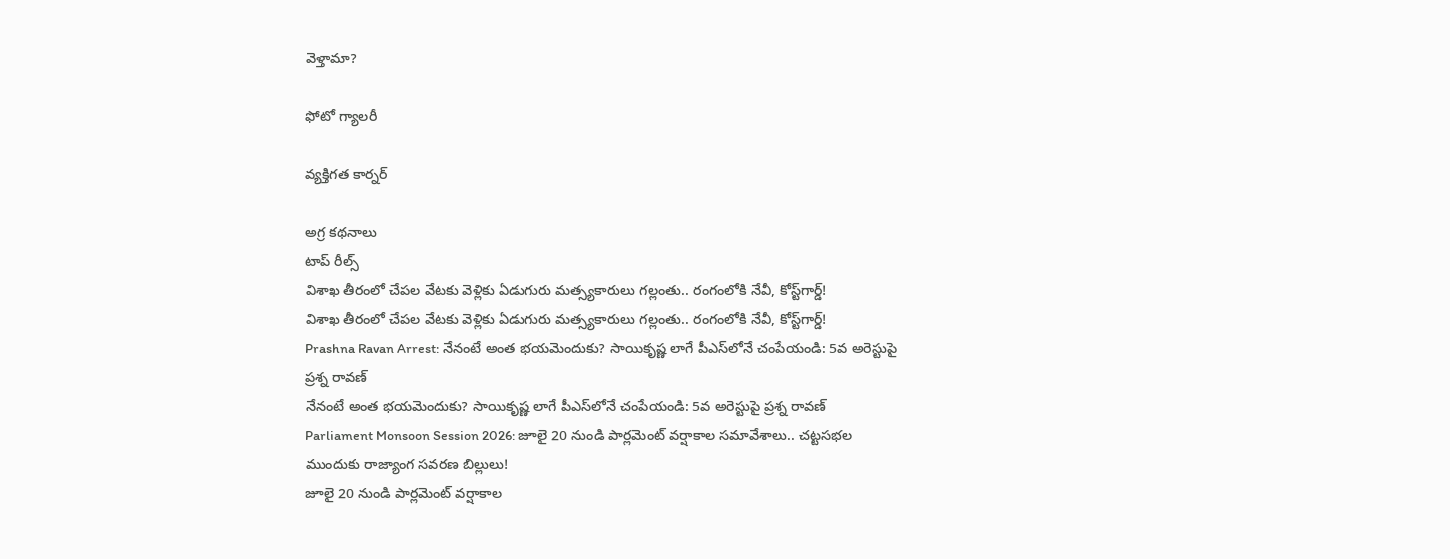వెళ్తామా?

ఫోటో గ్యాలరీ

వ్యక్తిగత కార్నర్

అగ్ర కథనాలు
టాప్ రీల్స్
విశాఖ తీరంలో చేపల వేటకు వెళ్లికు ఏడుగురు మత్స్యకారులు గల్లంతు.. రంగంలోకి నేవీ, కోస్ట్‌గార్డ్!
విశాఖ తీరంలో చేపల వేటకు వెళ్లికు ఏడుగురు మత్స్యకారులు గల్లంతు.. రంగంలోకి నేవీ, కోస్ట్‌గార్డ్!
Prashna Ravan Arrest: నేనంటే అంత భయమెందుకు? సాయికృష్ణ లాగే పీఎస్‌లోనే చంపేయండి: 5వ అరెస్టుపై ప్రశ్న రావణ్
నేనంటే అంత భయమెందుకు? సాయికృష్ణ లాగే పీఎస్‌లోనే చంపేయండి: 5వ అరెస్టుపై ప్రశ్న రావణ్
Parliament Monsoon Session 2026: జూలై 20 నుండి పార్లమెంట్ వర్షాకాల సమావేశాలు.. చట్టసభల ముందుకు రాజ్యాంగ సవరణ బిల్లులు!
జూలై 20 నుండి పార్లమెంట్ వర్షాకాల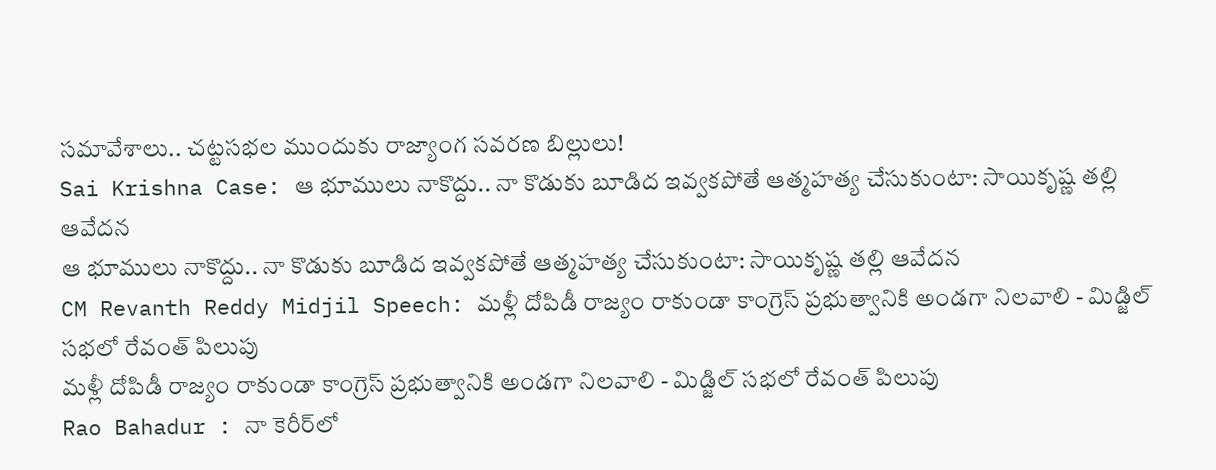సమావేశాలు.. చట్టసభల ముందుకు రాజ్యాంగ సవరణ బిల్లులు!
Sai Krishna Case: ఆ భూములు నాకొద్దు.. నా కొడుకు బూడిద ఇవ్వకపోతే ఆత్మహత్య చేసుకుంటా: సాయికృష్ణ తల్లి ఆవేదన
ఆ భూములు నాకొద్దు.. నా కొడుకు బూడిద ఇవ్వకపోతే ఆత్మహత్య చేసుకుంటా: సాయికృష్ణ తల్లి ఆవేదన
CM Revanth Reddy Midjil Speech: మళ్లీ దోపిడీ రాజ్యం రాకుండా కాంగ్రెస్ ప్రభుత్వానికి అండగా నిలవాలి - మిడ్జిల్ సభలో రేవంత్ పిలుపు
మళ్లీ దోపిడీ రాజ్యం రాకుండా కాంగ్రెస్ ప్రభుత్వానికి అండగా నిలవాలి - మిడ్జిల్ సభలో రేవంత్ పిలుపు
Rao Bahadur : నా కెరీర్‌లో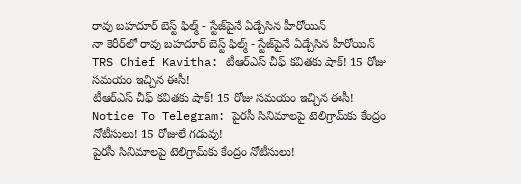రావు బహదూర్ బెస్ట్ ఫిల్మ్ - స్టేజ్‌పైనే ఏడ్చేసిన హీరోయిన్
నా కెరీర్‌లో రావు బహదూర్ బెస్ట్ ఫిల్మ్ - స్టేజ్‌పైనే ఏడ్చేసిన హీరోయిన్
TRS Chief Kavitha: టీఆర్‌ఎస్‌ చీఫ్‌ కవితకు షాక్‌! 15 రోజు సమయం ఇచ్చిన ఈసీ!
టీఆర్‌ఎస్‌ చీఫ్‌ కవితకు షాక్‌! 15 రోజు సమయం ఇచ్చిన ఈసీ!
Notice To Telegram: పైరసీ సినిమాలపై టెలిగ్రామ్‌కు కేంద్రం నోటీసులు! 15 రోజులే గడువు!
పైరసీ సినిమాలపై టెలిగ్రామ్‌కు కేంద్రం నోటీసులు!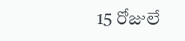15 రోజులే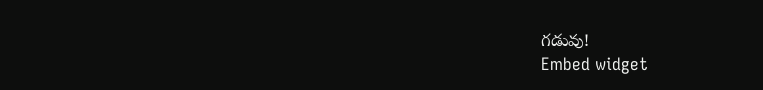గడువు!
Embed widget